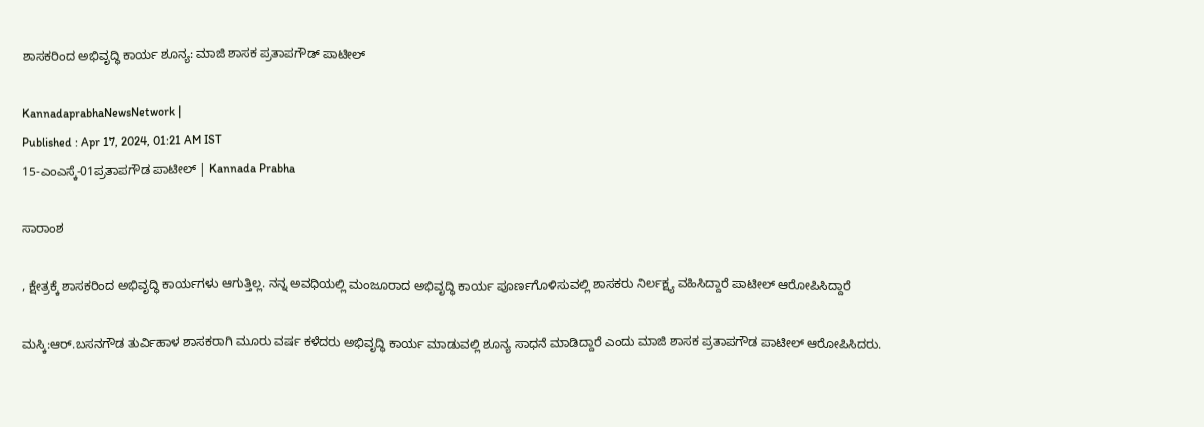ಶಾಸಕರಿಂದ ಅಭಿವೃದ್ಧಿ ಕಾರ್ಯ ಶೂನ್ಯ: ಮಾಜಿ ಶಾಸಕ ಪ್ರತಾಪಗೌಡ್‌ ಪಾಟೀಲ್

KannadaprabhaNewsNetwork |
Published : Apr 17, 2024, 01:21 AM IST
15-ಎಂಎಸ್ಕೆ-01ಪ್ರತಾಪಗೌಡ ಪಾಟೀಲ್ | Kannada Prabha

ಸಾರಾಂಶ

, ಕ್ಷೇತ್ರಕ್ಕೆ ಶಾಸಕರಿಂದ ಅಭಿವೃದ್ಧಿ ಕಾರ್ಯಗಳು ಆಗುತ್ತಿಲ್ಲ. ನನ್ನ ಅವಧಿಯಲ್ಲಿ ಮಂಜೂರಾದ ಅಭಿವೃದ್ಧಿ ಕಾರ್ಯ ಪೂರ್ಣಗೊಳಿಸುವಲ್ಲಿ ಶಾಸಕರು ನಿರ್ಲಕ್ಷ್ಯ ವಹಿಸಿದ್ದಾರೆ ಪಾಟೀಲ್‌ ಆರೋಪಿಸಿದ್ದಾರೆ

ಮಸ್ಕಿ:ಆರ್.ಬಸನಗೌಡ ತುರ್ವಿಹಾಳ ಶಾಸಕರಾಗಿ ಮೂರು ವರ್ಷ ಕಳೆದರು ಅಭಿವೃದ್ಧಿ ಕಾರ್ಯ ಮಾಡುವಲ್ಲಿ ಶೂನ್ಯ ಸಾಧನೆ ಮಾಡಿದ್ದಾರೆ ಎಂದು ಮಾಜಿ ಶಾಸಕ ಪ್ರತಾಪಗೌಡ ಪಾಟೀಲ್ ಆರೋಪಿಸಿದರು.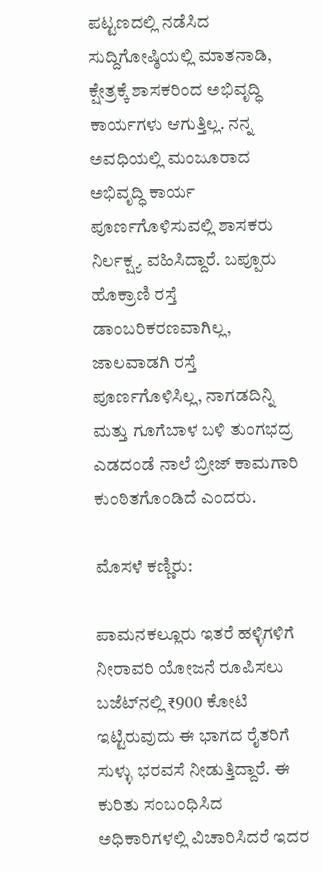ಪಟ್ಟಣದಲ್ಲಿ ನಡೆಸಿದ ಸುದ್ದಿಗೋಷ್ಠಿಯಲ್ಲಿ ಮಾತನಾಡಿ, ಕ್ಷೇತ್ರಕ್ಕೆ ಶಾಸಕರಿಂದ ಅಭಿವೃದ್ಧಿ ಕಾರ್ಯಗಳು ಆಗುತ್ತಿಲ್ಲ. ನನ್ನ ಅವಧಿಯಲ್ಲಿ ಮಂಜೂರಾದ ಅಭಿವೃದ್ಧಿ ಕಾರ್ಯ ಪೂರ್ಣಗೊಳಿಸುವಲ್ಲಿ ಶಾಸಕರು ನಿರ್ಲಕ್ಷ್ಯ ವಹಿಸಿದ್ದಾರೆ. ಬಪ್ಪೂರು ಹೊಕ್ರಾಣಿ ರಸ್ತೆ ಡಾಂಬರಿಕರಣವಾಗಿಲ್ಲ, ಜಾಲವಾಡಗಿ ರಸ್ತೆ ಪೂರ್ಣಗೊಳಿಸಿಲ್ಲ, ನಾಗಡದಿನ್ನಿ ಮತ್ತು ಗೂಗೆಬಾಳ ಬಳಿ ತುಂಗಭದ್ರ ಎಡದಂಡೆ ನಾಲೆ ಬ್ರೀಜ್ ಕಾಮಗಾರಿ ಕುಂಠಿತಗೊಂಡಿದೆ ಎಂದರು.

ಮೊಸಳೆ ಕಣ್ಣಿರು:

ಪಾಮನಕಲ್ಲೂರು ಇತರೆ ಹಳ್ಳಿಗಳಿಗೆ ನೀರಾವರಿ ಯೋಜನೆ ರೂಪಿಸಲು ಬಜೆಟ್‌ನಲ್ಲಿ ₹900 ಕೋಟಿ ಇಟ್ಟಿರುವುದು ಈ ಭಾಗದ ರೈತರಿಗೆ ಸುಳ್ಳು ಭರವಸೆ ನೀಡುತ್ತಿದ್ದಾರೆ. ಈ ಕುರಿತು ಸಂಬಂಧಿಸಿದ ಅಧಿಕಾರಿಗಳಲ್ಲಿ ವಿಚಾರಿಸಿದರೆ ಇದರ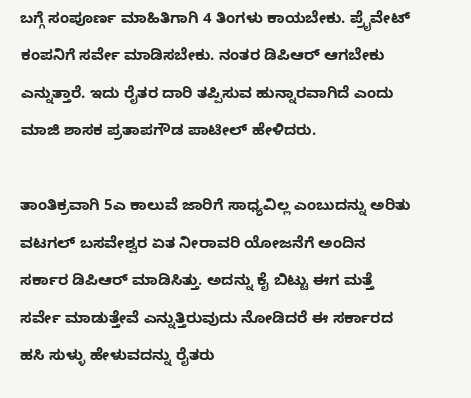ಬಗ್ಗೆ ಸಂಪೂರ್ಣ ಮಾಹಿತಿಗಾಗಿ 4 ತಿಂಗಳು ಕಾಯಬೇಕು. ಪ್ರೈವೇಟ್ ಕಂಪನಿಗೆ ಸರ್ವೇ ಮಾಡಿಸಬೇಕು. ನಂತರ ಡಿಪಿಆರ್ ಆಗಬೇಕು ಎನ್ನುತ್ತಾರೆ. ಇದು ರೈತರ ದಾರಿ ತಪ್ಪಿಸುವ ಹುನ್ನಾರವಾಗಿದೆ ಎಂದು ಮಾಜಿ ಶಾಸಕ ಪ್ರತಾಪಗೌಡ ಪಾಟೀಲ್ ಹೇಳಿದರು.

ತಾಂತಿಕ್ರವಾಗಿ 5ಎ ಕಾಲುವೆ ಜಾರಿಗೆ ಸಾಧ್ಯವಿಲ್ಲ ಎಂಬುದನ್ನು ಅರಿತು ವಟಗಲ್ ಬಸವೇಶ್ವರ ಏತ ನೀರಾವರಿ ಯೋಜನೆಗೆ ಅಂದಿನ ಸರ್ಕಾರ ಡಿಪಿಆರ್ ಮಾಡಿಸಿತ್ತು. ಅದನ್ನು ಕೈ ಬಿಟ್ಟು ಈಗ ಮತ್ತೆ ಸರ್ವೇ ಮಾಡುತ್ತೇವೆ ಎನ್ನುತ್ತಿರುವುದು ನೋಡಿದರೆ ಈ ಸರ್ಕಾರದ ಹಸಿ ಸುಳ್ಳು ಹೇಳುವದನ್ನು ರೈತರು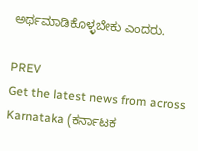ಅರ್ಥಮಾಡಿಕೊಳ್ಳಬೇಕು ಎಂದರು.

PREV
Get the latest news from across Karnataka (ಕರ್ನಾಟಕ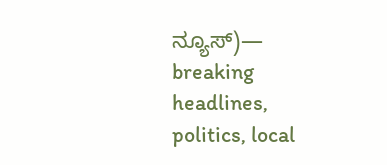ನ್ಯೂಸ್)— breaking headlines, politics, local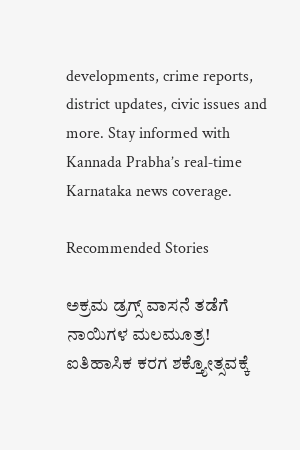developments, crime reports, district updates, civic issues and more. Stay informed with Kannada Prabha’s real‑time Karnataka news coverage.

Recommended Stories

ಅಕ್ರಮ ಡ್ರಗ್ಸ್‌ ವಾಸನೆ ತಡೆಗೆ ನಾಯಿಗಳ ಮಲಮೂತ್ರ!
ಐತಿಹಾಸಿಕ ಕರಗ ಶಕ್ತ್ಯೋತ್ಸವಕ್ಕೆ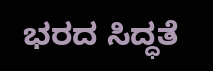ಭರದ ಸಿದ್ಧತೆ